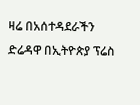ዛሬ በአሰተዳደራችን ድሬዳዋ በኢትዮጵያ ፕሬስ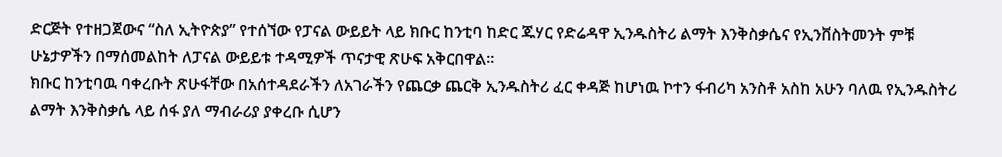ድርጅት የተዘጋጀውና “ስለ ኢትዮጵያ” የተሰኘው የፓናል ውይይት ላይ ክቡር ከንቲባ ከድር ጁሃር የድሬዳዋ ኢንዱስትሪ ልማት እንቅስቃሴና የኢንቨስትመንት ምቹ ሁኔታዎችን በማሰመልከት ለፓናል ውይይቱ ተዳሚዎች ጥናታዊ ጽሁፍ አቅርበዋል።
ክቡር ከንቲባዉ ባቀረቡት ጽሁፋቸው በአሰተዳደራችን ለአገራችን የጨርቃ ጨርቅ ኢንዱስትሪ ፈር ቀዳጅ ከሆነዉ ኮተን ፋብሪካ አንስቶ አስከ አሁን ባለዉ የኢንዱስትሪ ልማት እንቅስቃሴ ላይ ሰፋ ያለ ማብራሪያ ያቀረቡ ሲሆን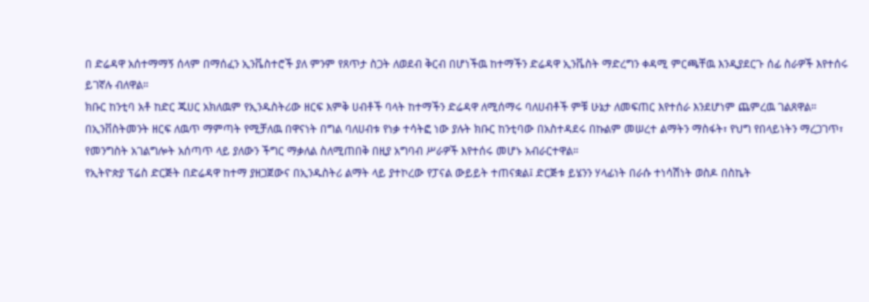በ ድሬዳዋ አሰተማማኝ ሰላም በማሰፈን ኢንቬስተሮች ያለ ምንም የጸጥታ ስጋት ለወደብ ቅርብ በሆነችዉ ከተማችን ድሬዳዋ ኢንቬስት ማድረግን ቀዳሚ ምርጫቸዉ እንዲያደርጉ ሰፊ ስራዎች እየተሰሩ ይገኛሉ ብለዋል።
ክቡር ከንቲባ አቶ ከድር ጁሀር አክለዉም የኢንዱስትሪው ዘርፍ እምቅ ሀብቶች ባላት ከተማችን ድሬዳዋ ለሚሰማሩ ባለሀብቶች ምቹ ሁኔታ ለመፍጠር እየተሰራ እንደሆነም ጨምረዉ ገልጸዋል።
በኢንቨስትመንት ዘርፍ ለዉጥ ማምጣት የሚቻለዉ በዋናነት በግል ባለሀብቱ የነቃ ተሳትፎ ነው ያሉት ክቡር ከንቲባው በአስተዳደሩ በኩልም መሠረተ ልማትን ማስፋት፣ የህግ የበላይነትን ማረጋገጥ፣ የመንግስት አገልግሎት አሰጣጥ ላይ ያለውን ችግር ማቃለል ስለሚጠበቅ በዚያ አግባብ ሥራዎች እየተሰሩ መሆኑ አብራርተዋል።
የኢትዮጵያ ፕሬስ ድርጅት በድሬዳዋ ከተማ ያዘጋጀውና በኢንዱስትሪ ልማት ላይ ያተኮረው የፓናል ውይይት ተጠናቋል፤ ድርጅቱ ይሄንን ሃላፊነት በራሱ ተነሳሽነት ወስዶ በስኬት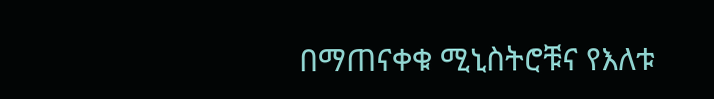በማጠናቀቁ ሚኒስትሮቹና የእለቱ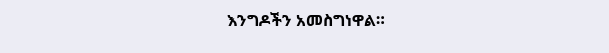እንግዶችን አመስግነዋል።